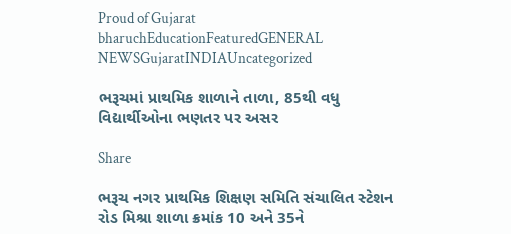Proud of Gujarat
bharuchEducationFeaturedGENERAL NEWSGujaratINDIAUncategorized

ભરૂચમાં પ્રાથમિક શાળાને તાળા, 85થી વધુ વિદ્યાર્થીઓના ભણતર પર અસર

Share

ભરૂચ નગર પ્રાથમિક શિક્ષણ સમિતિ સંચાલિત સ્ટેશન રોડ મિશ્રા શાળા ક્રમાંક 10 અને 35ને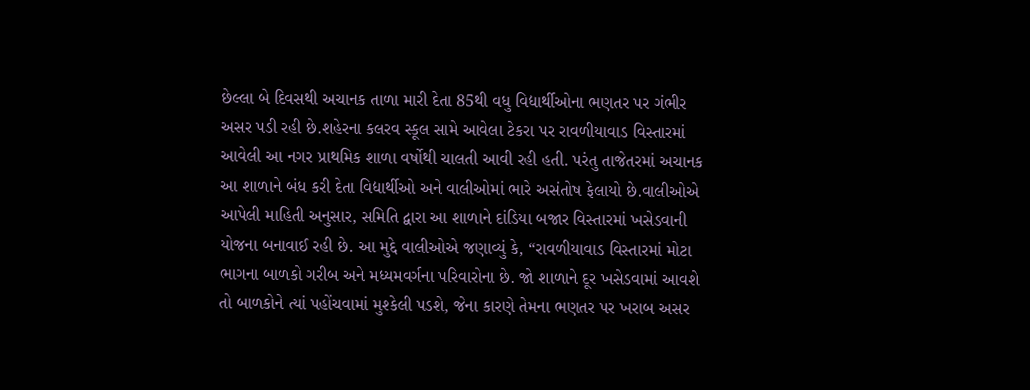છેલ્લા બે દિવસથી અચાનક તાળા મારી દેતા 85થી વધુ વિદ્યાર્થીઓના ભણતર પર ગંભીર અસર પડી રહી છે.શહેરના કલરવ સ્કૂલ સામે આવેલા ટેકરા પર રાવળીયાવાડ વિસ્તારમાં આવેલી આ નગર પ્રાથમિક શાળા વર્ષોથી ચાલતી આવી રહી હતી. પરંતુ તાજેતરમાં અચાનક આ શાળાને બંધ કરી દેતા વિદ્યાર્થીઓ અને વાલીઓમાં ભારે અસંતોષ ફેલાયો છે.વાલીઓએ આપેલી માહિતી અનુસાર, સમિતિ દ્વારા આ શાળાને દાંડિયા બજાર વિસ્તારમાં ખસેડવાની યોજના બનાવાઈ રહી છે. આ મુદ્દે વાલીઓએ જણાવ્યું કે, “રાવળીયાવાડ વિસ્તારમાં મોટા ભાગના બાળકો ગરીબ અને મધ્યમવર્ગના પરિવારોના છે. જો શાળાને દૂર ખસેડવામાં આવશે તો બાળકોને ત્યાં પહોંચવામાં મુશ્કેલી પડશે, જેના કારણે તેમના ભણતર પર ખરાબ અસર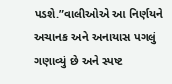પડશે.”વાલીઓએ આ નિર્ણયને અચાનક અને અનાયાસ પગલું ગણાવ્યું છે અને સ્પષ્ટ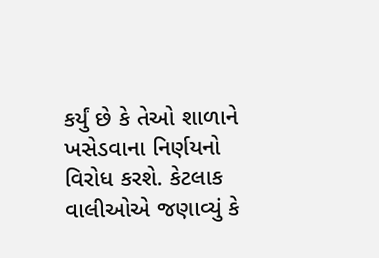કર્યું છે કે તેઓ શાળાને ખસેડવાના નિર્ણયનો વિરોધ કરશે. કેટલાક વાલીઓએ જણાવ્યું કે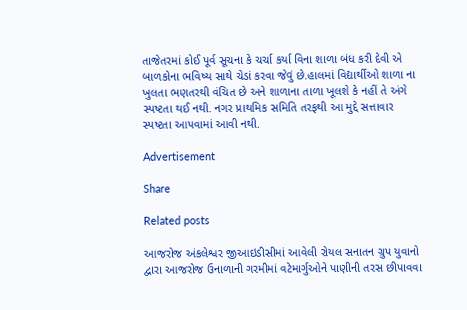તાજેતરમાં કોઈ પૂર્વ સૂચના કે ચર્ચા કર્યા વિના શાળા બંધ કરી દેવી એ બાળકોના ભવિષ્ય સાથે ચેડાં કરવા જેવું છે.હાલમાં વિદ્યાર્થીઓ શાળા ના ખુલતા ભણતરથી વંચિત છે અને શાળાના તાળા ખૂલશે કે નહીં તે અંગે સ્પષ્ટતા થઈ નથી. નગર પ્રાથમિક સમિતિ તરફથી આ મુદ્દે સત્તાવાર સ્પષ્ટતા આપવામાં આવી નથી.

Advertisement

Share

Related posts

આજરોજ અંકલેશ્વર જીઆઇડીસીમાં આવેલી રોયલ સનાતન ગ્રુપ યુવાનો દ્વારા આજરોજ ઉનાળાની ગરમીમાં વટેમાર્ગુઓને પાણીની તરસ છીપાવવા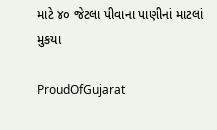માટે ૪૦ જેટલા પીવાના પાણીનાં માટલાં મુકયા

ProudOfGujarat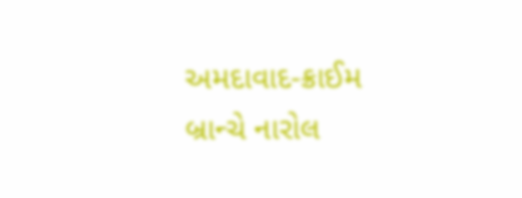અમદાવાદ-ક્રાઈમ બ્રાન્ચે નારોલ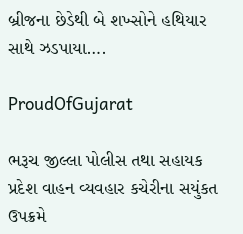બ્રીજના છેડેથી બે શખ્સોને હથિયાર સાથે ઝડપાયા….

ProudOfGujarat

ભરૂચ જીલ્લા પોલીસ તથા સહાયક પ્રદેશ વાહન વ્યવહાર કચેરીના સયુંકત ઉપક્રમે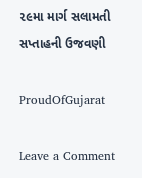૨૯મા માર્ગ સલામતી સપ્તાહની ઉજવણી

ProudOfGujarat

Leave a Comment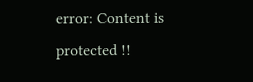error: Content is protected !!